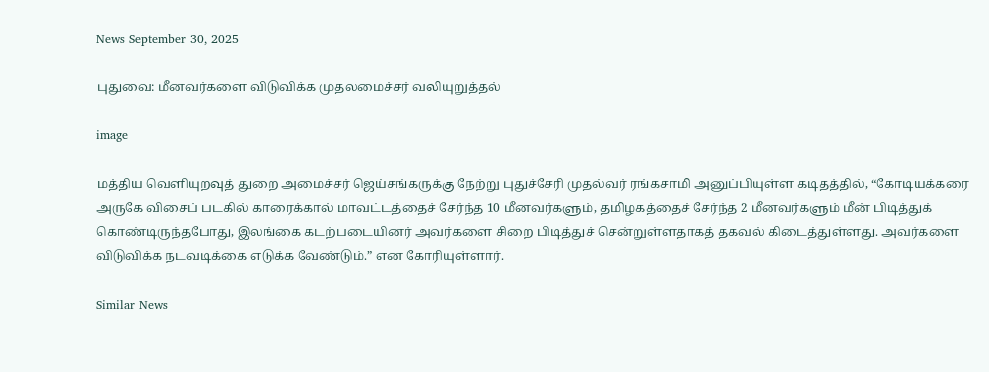News September 30, 2025

புதுவை: மீனவர்களை விடுவிக்க முதலமைச்சர் வலியுறுத்தல்

image

மத்திய வெளியுறவுத் துறை அமைச்சர் ஜெய்சங்கருக்கு நேற்று புதுச்சேரி முதல்வர் ரங்கசாமி அனுப்பியுள்ள கடிதத்தில், “கோடியக்கரை அருகே விசைப் படகில் காரைக்கால் மாவட்டத்தைச் சேர்ந்த 10 மீனவர்களும், தமிழகத்தைச் சேர்ந்த 2 மீனவர்களும் மீன் பிடித்துக் கொண்டிருந்தபோது, இலங்கை கடற்படையினர் அவர்களை சிறை பிடித்துச் சென்றுள்ளதாகத் தகவல் கிடைத்துள்ளது. அவர்களை விடுவிக்க நடவடிக்கை எடுக்க வேண்டும்.” என கோரியுள்ளார்.

Similar News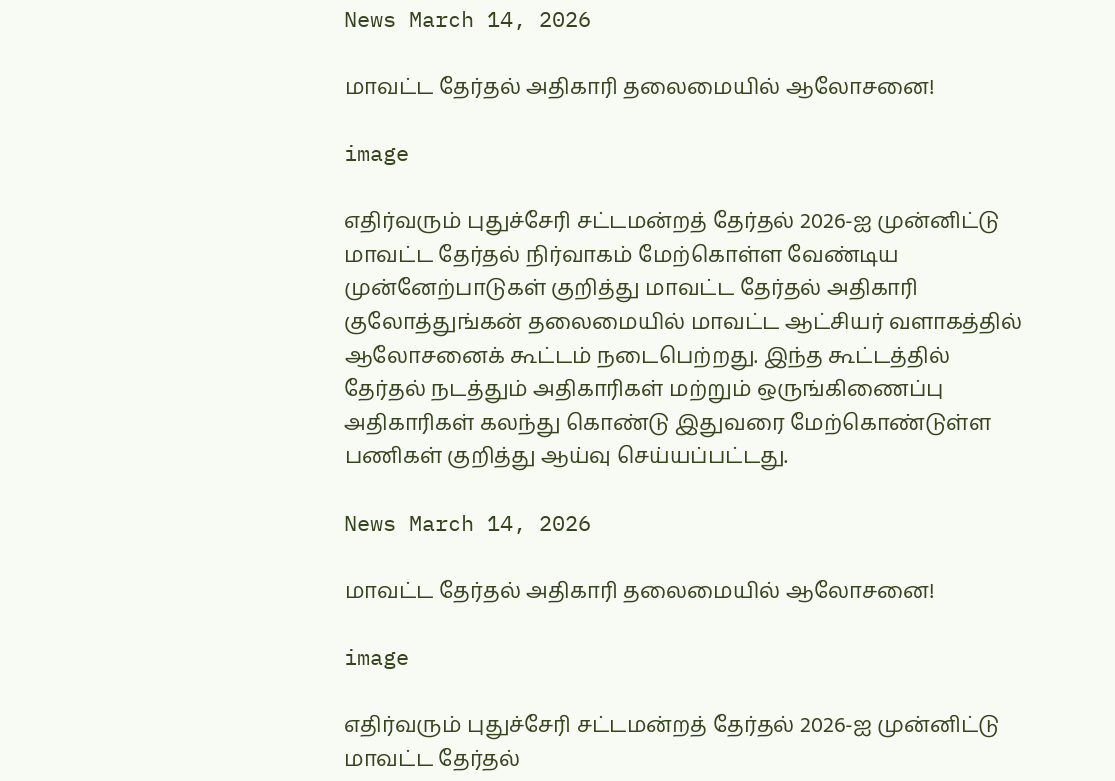News March 14, 2026

மாவட்ட தேர்தல் அதிகாரி தலைமையில் ஆலோசனை!

image

எதிர்வரும் புதுச்சேரி சட்டமன்றத் தேர்தல் 2026-ஐ முன்னிட்டு மாவட்ட தேர்தல் நிர்வாகம் மேற்கொள்ள வேண்டிய முன்னேற்பாடுகள் குறித்து மாவட்ட தேர்தல் அதிகாரி குலோத்துங்கன் தலைமையில் மாவட்ட ஆட்சியர் வளாகத்தில் ஆலோசனைக் கூட்டம் நடைபெற்றது. இந்த கூட்டத்தில் தேர்தல் நடத்தும் அதிகாரிகள் மற்றும் ஒருங்கிணைப்பு அதிகாரிகள் கலந்து கொண்டு இதுவரை மேற்கொண்டுள்ள பணிகள் குறித்து ஆய்வு செய்யப்பட்டது.

News March 14, 2026

மாவட்ட தேர்தல் அதிகாரி தலைமையில் ஆலோசனை!

image

எதிர்வரும் புதுச்சேரி சட்டமன்றத் தேர்தல் 2026-ஐ முன்னிட்டு மாவட்ட தேர்தல்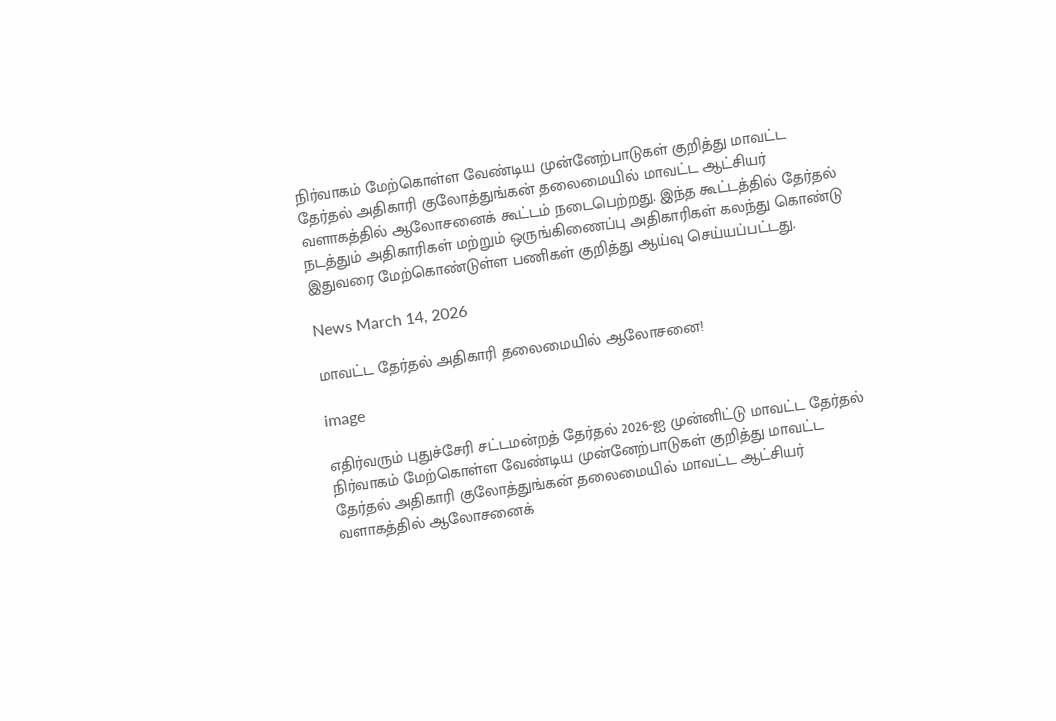நிர்வாகம் மேற்கொள்ள வேண்டிய முன்னேற்பாடுகள் குறித்து மாவட்ட தேர்தல் அதிகாரி குலோத்துங்கன் தலைமையில் மாவட்ட ஆட்சியர் வளாகத்தில் ஆலோசனைக் கூட்டம் நடைபெற்றது. இந்த கூட்டத்தில் தேர்தல் நடத்தும் அதிகாரிகள் மற்றும் ஒருங்கிணைப்பு அதிகாரிகள் கலந்து கொண்டு இதுவரை மேற்கொண்டுள்ள பணிகள் குறித்து ஆய்வு செய்யப்பட்டது.

News March 14, 2026

மாவட்ட தேர்தல் அதிகாரி தலைமையில் ஆலோசனை!

image

எதிர்வரும் புதுச்சேரி சட்டமன்றத் தேர்தல் 2026-ஐ முன்னிட்டு மாவட்ட தேர்தல் நிர்வாகம் மேற்கொள்ள வேண்டிய முன்னேற்பாடுகள் குறித்து மாவட்ட தேர்தல் அதிகாரி குலோத்துங்கன் தலைமையில் மாவட்ட ஆட்சியர் வளாகத்தில் ஆலோசனைக்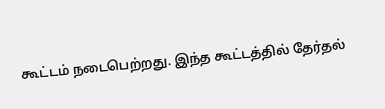கூட்டம் நடைபெற்றது. இந்த கூட்டத்தில் தேர்தல்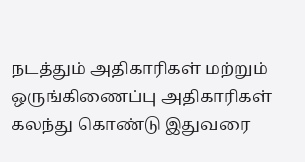நடத்தும் அதிகாரிகள் மற்றும் ஒருங்கிணைப்பு அதிகாரிகள் கலந்து கொண்டு இதுவரை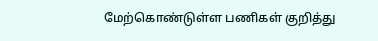மேற்கொண்டுள்ள பணிகள் குறித்து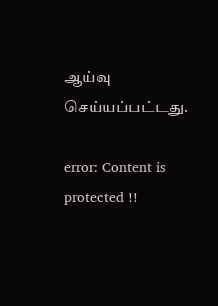ஆய்வு செய்யப்பட்டது.

error: Content is protected !!